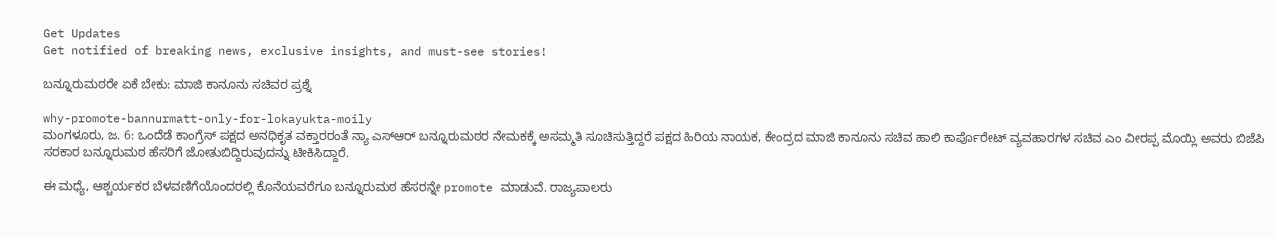Get Updates
Get notified of breaking news, exclusive insights, and must-see stories!

ಬನ್ನೂರುಮಠರೇ ಏಕೆ ಬೇಕು: ಮಾಜಿ ಕಾನೂನು ಸಚಿವರ ಪ್ರಶ್ನೆ

why-promote-bannurmatt-only-for-lokayukta-moily
ಮಂಗಳೂರು, ಜ. 6: ಒಂದೆಡೆ ಕಾಂಗ್ರೆಸ್ ಪಕ್ಷದ ಅನಧಿಕೃತ ವಕ್ತಾರರಂತೆ ನ್ಯಾ ಎಸ್ಆರ್ ಬನ್ನೂರುಮಠರ ನೇಮಕಕ್ಕೆ ಅಸಮ್ಮತಿ ಸೂಚಿಸುತ್ತಿದ್ದರೆ ಪಕ್ಷದ ಹಿರಿಯ ನಾಯಕ, ಕೇಂದ್ರದ ಮಾಜಿ ಕಾನೂನು ಸಚಿವ ಹಾಲಿ ಕಾರ್ಪೊರೇಟ್ ವ್ಯವಹಾರಗಳ ಸಚಿವ ಎಂ ವೀರಪ್ಪ ಮೊಯ್ಲಿ ಅವರು ಬಿಜೆಪಿ ಸರಕಾರ ಬನ್ನೂರುಮಠ ಹೆಸರಿಗೆ ಜೋತುಬಿದ್ದಿರುವುದನ್ನು ಟೀಕಿಸಿದ್ದಾರೆ.

ಈ ಮಧ್ಯೆ, ಆಶ್ಚರ್ಯಕರ ಬೆಳವಣಿಗೆಯೊಂದರಲ್ಲಿ ಕೊನೆಯವರೆಗೂ ಬನ್ನೂರುಮಠ ಹೆಸರನ್ನೇ promote ಮಾಡುವೆ. ರಾಜ್ಯಪಾಲರು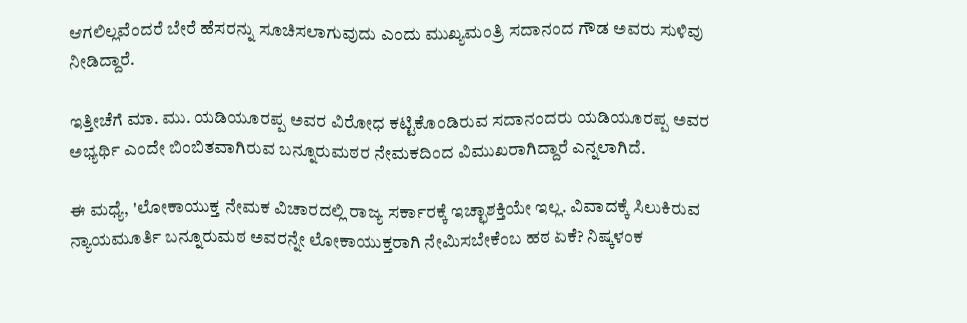ಆಗಲಿಲ್ಲವೆಂದರೆ ಬೇರೆ ಹೆಸರನ್ನು ಸೂಚಿಸಲಾಗುವುದು ಎಂದು ಮುಖ್ಯಮಂತ್ರಿ ಸದಾನಂದ ಗೌಡ ಅವರು ಸುಳಿವು ನೀಡಿದ್ದಾರೆ.

ಇತ್ತೀಚೆಗೆ ಮಾ. ಮು. ಯಡಿಯೂರಪ್ಪ ಅವರ ವಿರೋಧ ಕಟ್ಟಿಕೊಂಡಿರುವ ಸದಾನಂದರು ಯಡಿಯೂರಪ್ಪ ಅವರ ಅಭ್ಯರ್ಥಿ ಎಂದೇ ಬಿಂಬಿತವಾಗಿರುವ ಬನ್ನೂರುಮಠರ ನೇಮಕದಿಂದ ವಿಮುಖರಾಗಿದ್ದಾರೆ ಎನ್ನಲಾಗಿದೆ.

ಈ ಮಧ್ಯೆ, 'ಲೋಕಾಯುಕ್ತ ನೇಮಕ ವಿಚಾರದಲ್ಲಿ ರಾಜ್ಯ ಸರ್ಕಾರಕ್ಕೆ ಇಚ್ಛಾಶಕ್ತಿಯೇ ಇಲ್ಲ. ವಿವಾದಕ್ಕೆ ಸಿಲುಕಿರುವ ನ್ಯಾಯಮೂರ್ತಿ ಬನ್ನೂರುಮಠ ಅವರನ್ನೇ ಲೋಕಾಯುಕ್ತರಾಗಿ ನೇಮಿಸಬೇಕೆಂಬ ಹಠ ಏಕೆ? ನಿಷ್ಕಳಂಕ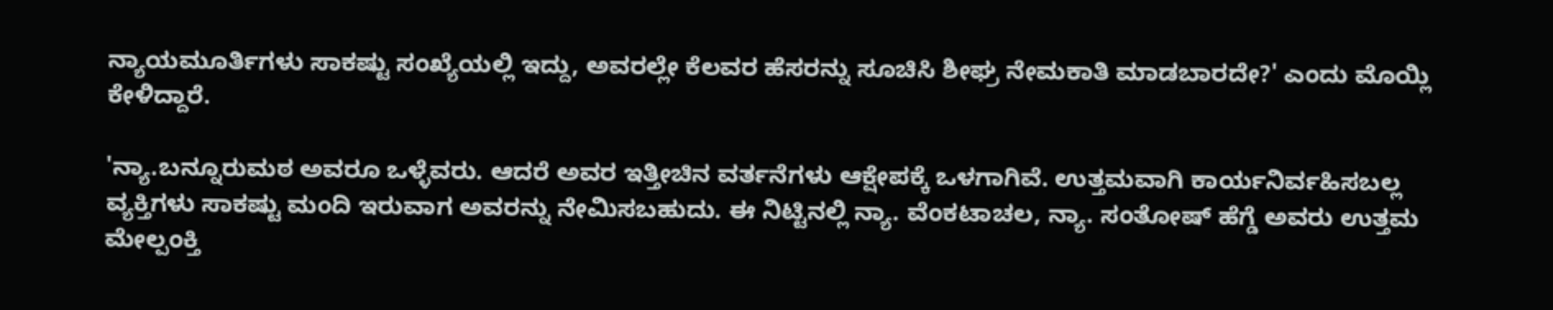ನ್ಯಾಯಮೂರ್ತಿಗಳು ಸಾಕಷ್ಟು ಸಂಖ್ಯೆಯಲ್ಲಿ ಇದ್ದು, ಅವರಲ್ಲೇ ಕೆಲವರ ಹೆಸರನ್ನು ಸೂಚಿಸಿ ಶೀಘ್ರ ನೇಮಕಾತಿ ಮಾಡಬಾರದೇ?' ಎಂದು ಮೊಯ್ಲಿ ಕೇಳಿದ್ದಾರೆ.

'ನ್ಯಾ.ಬನ್ನೂರುಮಠ ಅವರೂ ಒಳ್ಳೆವರು. ಆದರೆ ಅವರ ಇತ್ತೀಚಿನ ವರ್ತನೆಗಳು ಆಕ್ಷೇಪಕ್ಕೆ ಒಳಗಾಗಿವೆ. ಉತ್ತಮವಾಗಿ ಕಾರ್ಯನಿರ್ವಹಿಸಬಲ್ಲ ವ್ಯಕ್ತಿಗಳು ಸಾಕಷ್ಟು ಮಂದಿ ಇರುವಾಗ ಅವರನ್ನು ನೇಮಿಸಬಹುದು. ಈ ನಿಟ್ಟಿನಲ್ಲಿ ನ್ಯಾ. ವೆಂಕಟಾಚಲ, ನ್ಯಾ. ಸಂತೋಷ್ ಹೆಗ್ಡೆ ಅವರು ಉತ್ತಮ ಮೇಲ್ಪಂಕ್ತಿ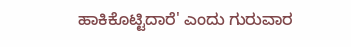ಹಾಕಿಕೊಟ್ಟಿದಾರೆ' ಎಂದು ಗುರುವಾರ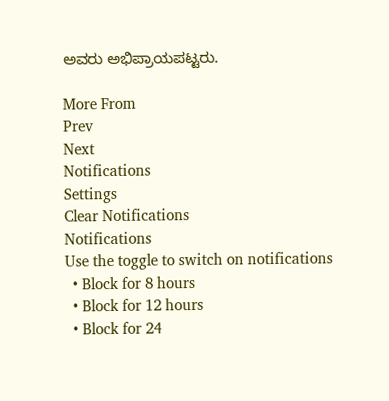ಅವರು ಅಭಿಪ್ರಾಯಪಟ್ಟರು.

More From
Prev
Next
Notifications
Settings
Clear Notifications
Notifications
Use the toggle to switch on notifications
  • Block for 8 hours
  • Block for 12 hours
  • Block for 24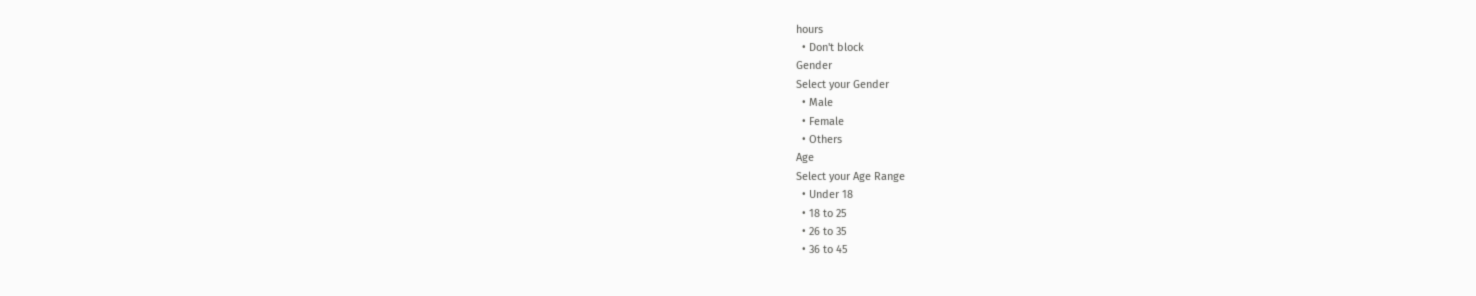hours
  • Don't block
Gender
Select your Gender
  • Male
  • Female
  • Others
Age
Select your Age Range
  • Under 18
  • 18 to 25
  • 26 to 35
  • 36 to 45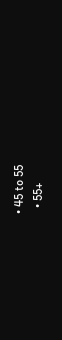• 45 to 55
  • 55+